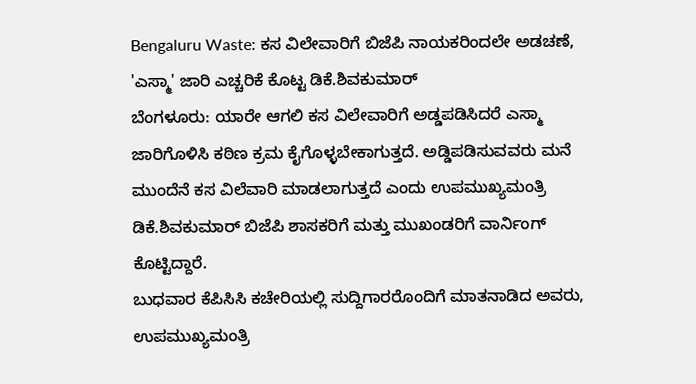Bengaluru Waste: ಕಸ ವಿಲೇವಾರಿಗೆ ಬಿಜೆಪಿ ನಾಯಕರಿಂದಲೇ ಅಡಚಣೆ, 'ಎಸ್ಮಾ' ಜಾರಿ ಎಚ್ಚರಿಕೆ ಕೊಟ್ಟ ಡಿಕೆ.ಶಿವಕುಮಾರ್
ಬೆಂಗಳೂರು: ಯಾರೇ ಆಗಲಿ ಕಸ ವಿಲೇವಾರಿಗೆ ಅಡ್ಡಪಡಿಸಿದರೆ ಎಸ್ಮಾ ಜಾರಿಗೊಳಿಸಿ ಕಠಿಣ ಕ್ರಮ ಕೈಗೊಳ್ಳಬೇಕಾಗುತ್ತದೆ. ಅಡ್ಡಿಪಡಿಸುವವರು ಮನೆ ಮುಂದೆನೆ ಕಸ ವಿಲೆವಾರಿ ಮಾಡಲಾಗುತ್ತದೆ ಎಂದು ಉಪಮುಖ್ಯಮಂತ್ರಿ ಡಿಕೆ.ಶಿವಕುಮಾರ್ ಬಿಜೆಪಿ ಶಾಸಕರಿಗೆ ಮತ್ತು ಮುಖಂಡರಿಗೆ ವಾರ್ನಿಂಗ್ ಕೊಟ್ಟಿದ್ದಾರೆ.
ಬುಧವಾರ ಕೆಪಿಸಿಸಿ ಕಚೇರಿಯಲ್ಲಿ ಸುದ್ದಿಗಾರರೊಂದಿಗೆ ಮಾತನಾಡಿದ ಅವರು, ಉಪಮುಖ್ಯಮಂತ್ರಿ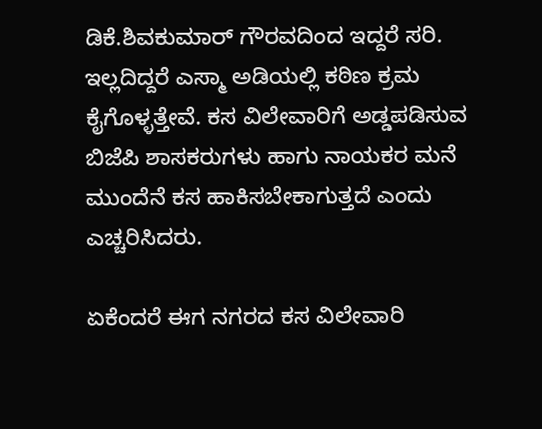ಡಿಕೆ.ಶಿವಕುಮಾರ್ ಗೌರವದಿಂದ ಇದ್ದರೆ ಸರಿ. ಇಲ್ಲದಿದ್ದರೆ ಎಸ್ಮಾ ಅಡಿಯಲ್ಲಿ ಕಠಿಣ ಕ್ರಮ ಕೈಗೊಳ್ಳತ್ತೇವೆ. ಕಸ ವಿಲೇವಾರಿಗೆ ಅಡ್ಡಪಡಿಸುವ ಬಿಜೆಪಿ ಶಾಸಕರುಗಳು ಹಾಗು ನಾಯಕರ ಮನೆ ಮುಂದೆನೆ ಕಸ ಹಾಕಿಸಬೇಕಾಗುತ್ತದೆ ಎಂದು ಎಚ್ಚರಿಸಿದರು.

ಏಕೆಂದರೆ ಈಗ ನಗರದ ಕಸ ವಿಲೇವಾರಿ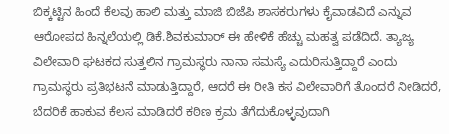ಬಿಕ್ಕಟ್ಟಿನ ಹಿಂದೆ ಕೆಲವು ಹಾಲಿ ಮತ್ತು ಮಾಜಿ ಬಿಜೆಪಿ ಶಾಸಕರುಗಳು ಕೈವಾಡವಿದೆ ಎನ್ನುವ ಆರೋಪದ ಹಿನ್ನಲೆಯಲ್ಲಿ ಡಿಕೆ.ಶಿವಕುಮಾರ್ ಈ ಹೇಳಿಕೆ ಹೆಚ್ಚು ಮಹತ್ವ ಪಡೆದಿದೆ. ತ್ಯಾಜ್ಯ ವಿಲೇವಾರಿ ಘಟಕದ ಸುತ್ತಲಿನ ಗ್ರಾಮಸ್ಥರು ನಾನಾ ಸಮಸ್ಯೆ ಎದುರಿಸುತ್ತಿದ್ದಾರೆ ಎಂದು ಗ್ರಾಮಸ್ಥರು ಪ್ರತಿಭಟನೆ ಮಾಡುತ್ತಿದ್ದಾರೆ, ಆದರೆ ಈ ರೀತಿ ಕಸ ವಿಲೇವಾರಿಗೆ ತೊಂದರೆ ನೀಡಿದರೆ, ಬೆದರಿಕೆ ಹಾಕುವ ಕೆಲಸ ಮಾಡಿದರೆ ಕಠಿಣ ಕ್ರಮ ತೆಗೆದುಕೊಳ್ಳವುದಾಗಿ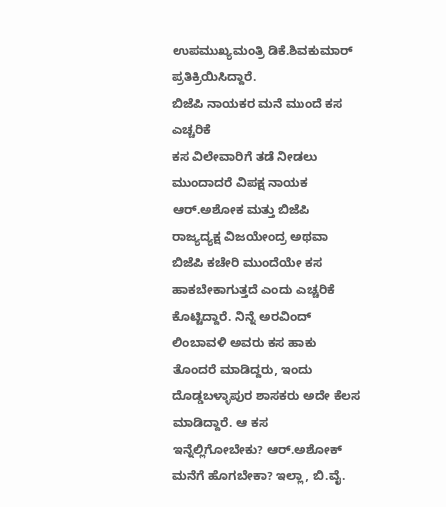ಉಪಮುಖ್ಯಮಂತ್ರಿ ಡಿಕೆ.ಶಿವಕುಮಾರ್ ಪ್ರತಿಕ್ರಿಯಿಸಿದ್ದಾರೆ.
ಬಿಜೆಪಿ ನಾಯಕರ ಮನೆ ಮುಂದೆ ಕಸ ಎಚ್ಚರಿಕೆ
ಕಸ ವಿಲೇವಾರಿಗೆ ತಡೆ ನೀಡಲು ಮುಂದಾದರೆ ವಿಪಕ್ಷ ನಾಯಕ ಆರ್.ಅಶೋಕ ಮತ್ತು ಬಿಜೆಪಿ ರಾಜ್ಯದ್ಯಕ್ಷ ವಿಜಯೇಂದ್ರ ಅಥವಾ ಬಿಜೆಪಿ ಕಚೇರಿ ಮುಂದೆಯೇ ಕಸ ಹಾಕಬೇಕಾಗುತ್ತದೆ ಎಂದು ಎಚ್ಚರಿಕೆ ಕೊಟ್ಟಿದ್ದಾರೆ. ನಿನ್ನೆ ಅರವಿಂದ್ ಲಿಂಬಾವಳಿ ಅವರು ಕಸ ಹಾಕು ತೊಂದರೆ ಮಾಡಿದ್ದರು, ಇಂದು ದೊಡ್ಡಬಳ್ಳಾಪುರ ಶಾಸಕರು ಅದೇ ಕೆಲಸ ಮಾಡಿದ್ದಾರೆ. ಆ ಕಸ ಇನ್ನೆಲ್ಲಿಗೋಬೇಕು? ಆರ್.ಅಶೋಕ್ ಮನೆಗೆ ಹೊಗಬೇಕಾ? ಇಲ್ಲಾ, ಬಿ.ವೈ.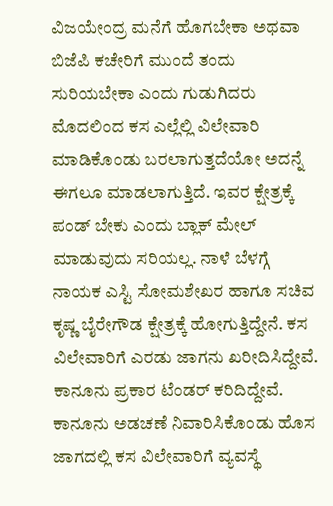ವಿಜಯೇಂದ್ರ ಮನೆಗೆ ಹೊಗಬೇಕಾ ಅಥವಾ ಬಿಜೆಪಿ ಕಚೇರಿಗೆ ಮುಂದೆ ತಂದು ಸುರಿಯಬೇಕಾ ಎಂದು ಗುಡುಗಿದರು
ಮೊದಲಿಂದ ಕಸ ಎಲ್ಲೆಲ್ಲಿ ವಿಲೇವಾರಿ ಮಾಡಿಕೊಂಡು ಬರಲಾಗುತ್ತದೆಯೋ ಅದನ್ನೆ ಈಗಲೂ ಮಾಡಲಾಗುತ್ತಿದೆ. ಇವರ ಕ್ಷೇತ್ರಕ್ಕೆ ಪಂಡ್ ಬೇಕು ಎಂದು ಬ್ಲಾಕ್ ಮೇಲ್ ಮಾಡುವುದು ಸರಿಯಲ್ಲ. ನಾಳೆ ಬೆಳಗ್ಗೆ ನಾಯಕ ಎಸ್ಟಿ ಸೋಮಶೇಖರ ಹಾಗೂ ಸಚಿವ ಕೃಷ್ಣ ಬೈರೇಗೌಡ ಕ್ಷೇತ್ರಕ್ಕೆ ಹೋಗುತ್ತಿದ್ದೇನೆ. ಕಸ ವಿಲೇವಾರಿಗೆ ಎರಡು ಜಾಗನು ಖರೀದಿಸಿದ್ದೇವೆ. ಕಾನೂನು ಪ್ರಕಾರ ಟೆಂಡರ್ ಕರಿದಿದ್ದೇವೆ. ಕಾನೂನು ಅಡಚಣೆ ನಿವಾರಿಸಿಕೊಂಡು ಹೊಸ ಜಾಗದಲ್ಲಿ ಕಸ ವಿಲೇವಾರಿಗೆ ವ್ಯವಸ್ಥೆ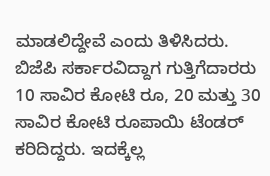ಮಾಡಲಿದ್ದೇವೆ ಎಂದು ತಿಳಿಸಿದರು.
ಬಿಜೆಪಿ ಸರ್ಕಾರವಿದ್ದಾಗ ಗುತ್ತಿಗೆದಾರರು 10 ಸಾವಿರ ಕೋಟಿ ರೂ, 20 ಮತ್ತು 30 ಸಾವಿರ ಕೋಟಿ ರೂಪಾಯಿ ಟೆಂಡರ್ ಕರಿದಿದ್ದರು. ಇದಕ್ಕೆಲ್ಲ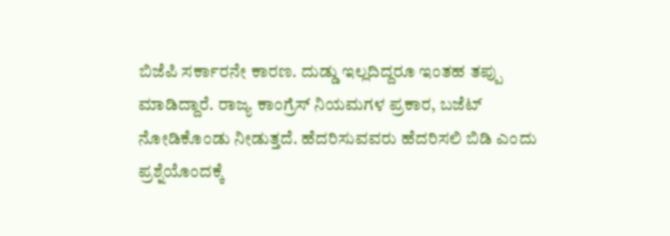ಬಿಜೆಪಿ ಸರ್ಕಾರನೇ ಕಾರಣ. ದುಡ್ಡು ಇಲ್ಲದಿದ್ದರೂ ಇಂತಹ ತಪ್ಪು ಮಾಡಿದ್ದಾರೆ. ರಾಜ್ಯ ಕಾಂಗ್ರೆಸ್ ನಿಯಮಗಳ ಪ್ರಕಾರ, ಬಜೆಟ್ ನೋಡಿಕೊಂಡು ನೀಡುತ್ತದೆ. ಹೆದರಿಸುವವರು ಹೆದರಿಸಲಿ ಬಿಡಿ ಎಂದು ಪ್ರಶ್ನೆಯೊಂದಕ್ಕೆ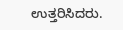ಉತ್ತರಿಸಿದರು.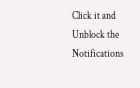Click it and Unblock the Notifications